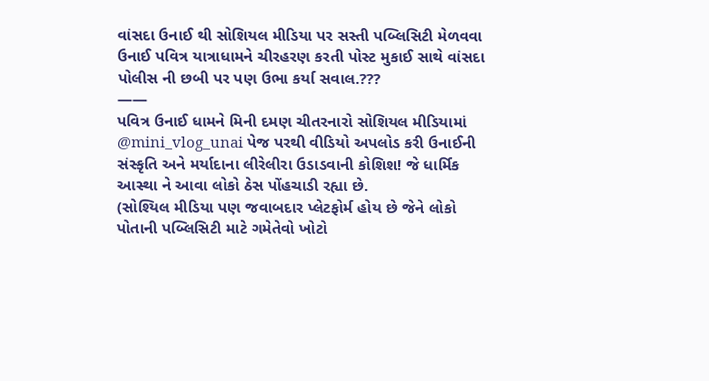વાંસદા ઉનાઈ થી સોશિયલ મીડિયા પર સસ્તી પબ્લિસિટી મેળવવા ઉનાઈ પવિત્ર યાત્રાધામને ચીરહરણ કરતી પોસ્ટ મુકાઈ સાથે વાંસદા પોલીસ ની છબી પર પણ ઉભા કર્યા સવાલ.???
——
પવિત્ર ઉનાઈ ધામને મિની દમણ ચીતરનારો સોશિયલ મીડિયામાં @mini_vlog_unai પેજ પરથી વીડિયો અપલોડ કરી ઉનાઈની સંસ્કૃતિ અને મર્યાદાના લીરેલીરા ઉડાડવાની કોશિશ! જે ધાર્મિક આસ્થા ને આવા લોકો ઠેસ પોંહચાડી રહ્યા છે.
(સોશ્યિલ મીડિયા પણ જવાબદાર પ્લેટફોર્મ હોય છે જેને લોકો પોતાની પબ્લિસિટી માટે ગમેતેવો ખોટો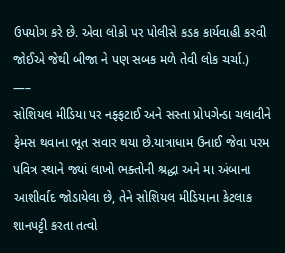ઉપયોગ કરે છે. એવા લોકો પર પોલીસે કડક કાર્યવાહી કરવી જોઈએ જેથી બીજા ને પણ સબક મળે તેવી લોક ચર્ચા.)
—–
સોશિયલ મીડિયા પર નફ્ફટાઈ અને સસ્તા પ્રોપગેન્ડા ચલાવીને ફેમસ થવાના ભૂત સવાર થયા છે.યાત્રાધામ ઉનાઈ જેવા પરમ પવિત્ર સ્થાને જ્યાં લાખો ભક્તોની શ્રદ્ધા અને મા અંબાના આશીર્વાદ જોડાયેલા છે, તેને સોશિયલ મીડિયાના કેટલાક શાનપટ્ટી કરતા તત્વો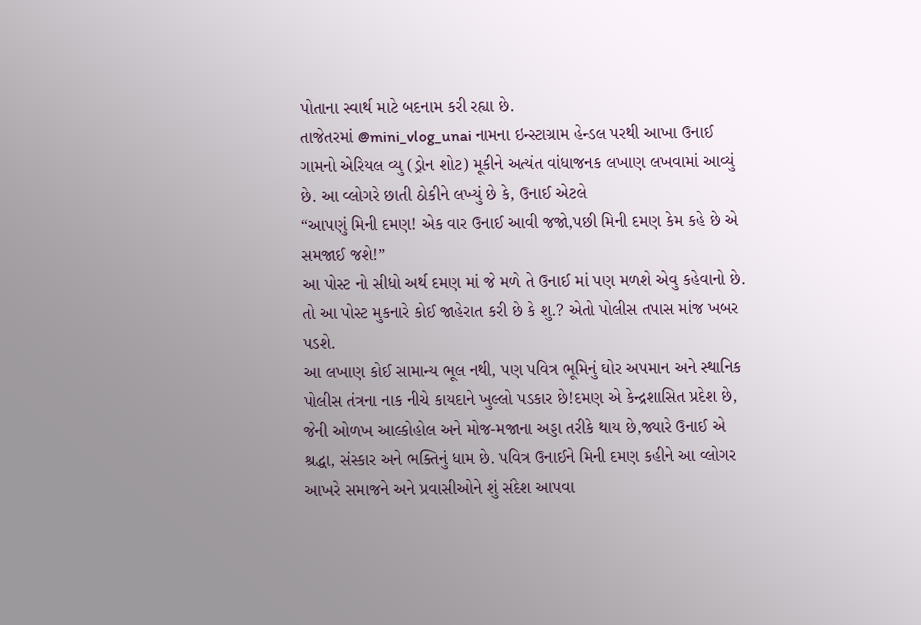પોતાના સ્વાર્થ માટે બદનામ કરી રહ્યા છે.
તાજેતરમાં @mini_vlog_unai નામના ઇન્સ્ટાગ્રામ હેન્ડલ પરથી આખા ઉનાઈ ગામનો એરિયલ વ્યુ (ડ્રોન શોટ) મૂકીને અત્યંત વાંધાજનક લખાણ લખવામાં આવ્યું છે. આ વ્લોગરે છાતી ઠોકીને લખ્યું છે કે, ઉનાઈ એટલે
“આપણું મિની દમણ! એક વાર ઉનાઈ આવી જજો,પછી મિની દમણ કેમ કહે છે એ સમજાઈ જશે!”
આ પોસ્ટ નો સીધો અર્થ દમણ માં જે મળે તે ઉનાઈ માં પણ મળશે એવુ કહેવાનો છે. તો આ પોસ્ટ મુકનારે કોઈ જાહેરાત કરી છે કે શુ.? એતો પોલીસ તપાસ માંજ ખબર પડશે.
આ લખાણ કોઈ સામાન્ય ભૂલ નથી, પણ પવિત્ર ભૂમિનું ઘોર અપમાન અને સ્થાનિક પોલીસ તંત્રના નાક નીચે કાયદાને ખુલ્લો પડકાર છે!દમણ એ કેન્દ્રશાસિત પ્રદેશ છે, જેની ઓળખ આલ્કોહોલ અને મોજ-મજાના અડ્ડા તરીકે થાય છે,જ્યારે ઉનાઈ એ શ્રદ્ધા, સંસ્કાર અને ભક્તિનું ધામ છે. પવિત્ર ઉનાઈને મિની દમણ કહીને આ વ્લોગર આખરે સમાજને અને પ્રવાસીઓને શું સંદેશ આપવા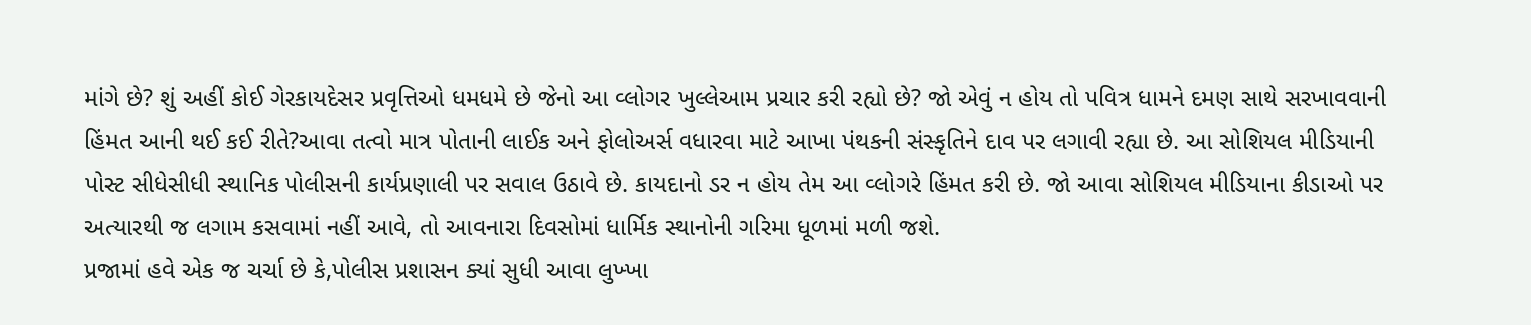માંગે છે? શું અહીં કોઈ ગેરકાયદેસર પ્રવૃત્તિઓ ધમધમે છે જેનો આ વ્લોગર ખુલ્લેઆમ પ્રચાર કરી રહ્યો છે? જો એવું ન હોય તો પવિત્ર ધામને દમણ સાથે સરખાવવાની હિંમત આની થઈ કઈ રીતે?આવા તત્વો માત્ર પોતાની લાઈક અને ફોલોઅર્સ વધારવા માટે આખા પંથકની સંસ્કૃતિને દાવ પર લગાવી રહ્યા છે. આ સોશિયલ મીડિયાની પોસ્ટ સીધેસીધી સ્થાનિક પોલીસની કાર્યપ્રણાલી પર સવાલ ઉઠાવે છે. કાયદાનો ડર ન હોય તેમ આ વ્લોગરે હિંમત કરી છે. જો આવા સોશિયલ મીડિયાના કીડાઓ પર અત્યારથી જ લગામ કસવામાં નહીં આવે, તો આવનારા દિવસોમાં ધાર્મિક સ્થાનોની ગરિમા ધૂળમાં મળી જશે.
પ્રજામાં હવે એક જ ચર્ચા છે કે,પોલીસ પ્રશાસન ક્યાં સુધી આવા લુખ્ખા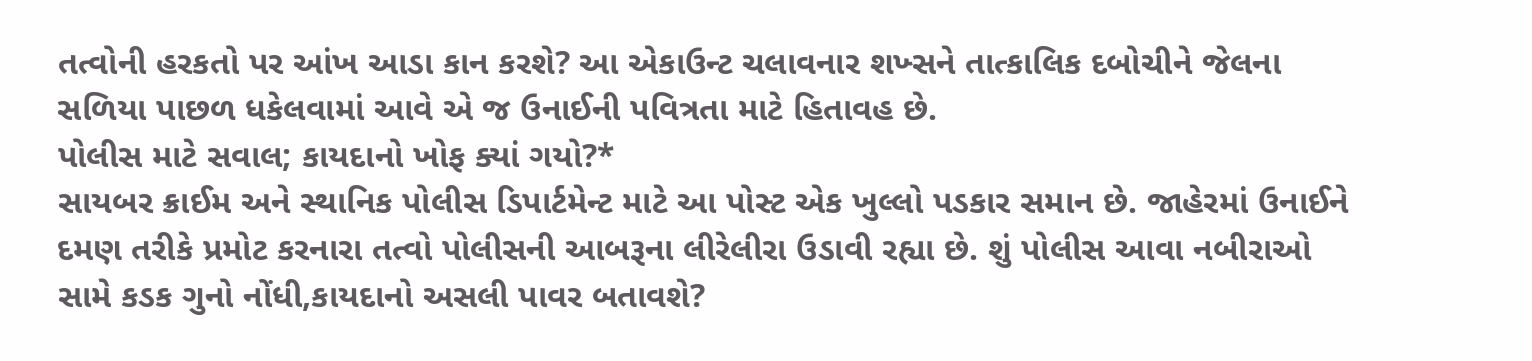તત્વોની હરકતો પર આંખ આડા કાન કરશે? આ એકાઉન્ટ ચલાવનાર શખ્સને તાત્કાલિક દબોચીને જેલના સળિયા પાછળ ધકેલવામાં આવે એ જ ઉનાઈની પવિત્રતા માટે હિતાવહ છે.
પોલીસ માટે સવાલ; કાયદાનો ખોફ ક્યાં ગયો?*
સાયબર ક્રાઈમ અને સ્થાનિક પોલીસ ડિપાર્ટમેન્ટ માટે આ પોસ્ટ એક ખુલ્લો પડકાર સમાન છે. જાહેરમાં ઉનાઈને દમણ તરીકે પ્રમોટ કરનારા તત્વો પોલીસની આબરૂના લીરેલીરા ઉડાવી રહ્યા છે. શું પોલીસ આવા નબીરાઓ સામે કડક ગુનો નોંધી,કાયદાનો અસલી પાવર બતાવશે?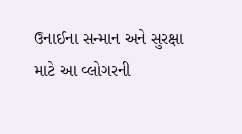ઉનાઈના સન્માન અને સુરક્ષા માટે આ વ્લોગરની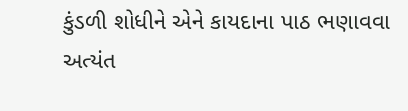કુંડળી શોધીને એને કાયદાના પાઠ ભણાવવા અત્યંત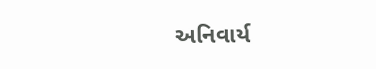અનિવાર્ય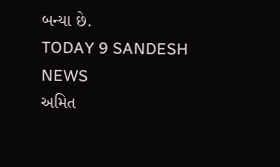બન્યા છે.
TODAY 9 SANDESH NEWS
અમિત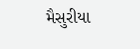મૈસુરીયા